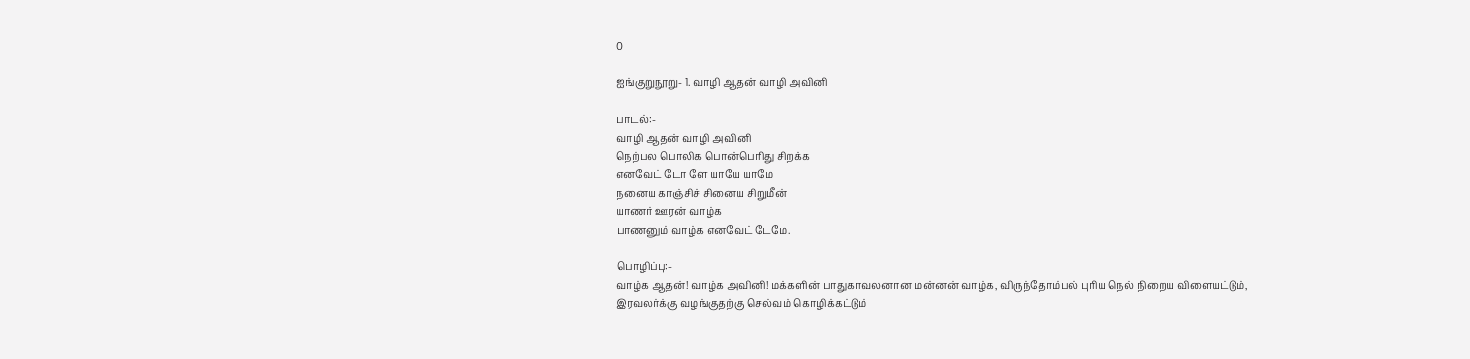0

ஐங்குறுநூறு- 1. வாழி ஆதன் வாழி அவினி

பாடல்:-
வாழி ஆதன் வாழி அவினி
நெற்பல பொலிக பொன்பெரிது சிறக்க
எனவேட் டோ ளே யாயே யாமே
நனைய காஞ்சிச் சினைய சிறுமீன்
யாணர் ஊரன் வாழ்க
பாணனும் வாழ்க எனவேட் டேமே.

பொழிப்பு:-
வாழ்க ஆதன்! வாழ்க அவினி! மக்களின் பாதுகாவலனான மன்னன் வாழ்க, விருந்தோம்பல் புரிய நெல் நிறைய விளையட்டும், இரவலர்க்கு வழங்குதற்கு செல்வம் கொழிக்கட்டும்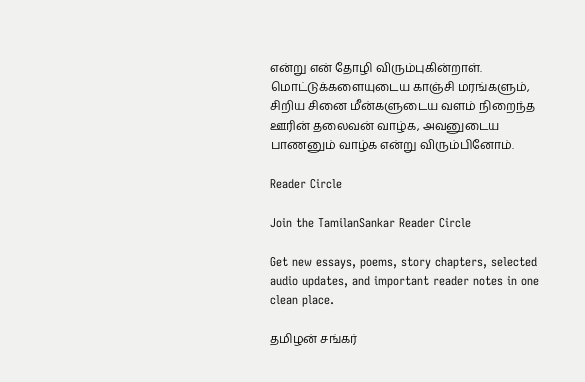என்று என் தோழி விரும்புகின்றாள். மொட்டுக்களையுடைய காஞ்சி மரங்களும், சிறிய சினை மீன்களுடைய வளம் நிறைந்த ஊரின் தலைவன் வாழ்க, அவனுடைய பாணனும் வாழ்க என்று விரும்பினோம்.

Reader Circle

Join the TamilanSankar Reader Circle

Get new essays, poems, story chapters, selected audio updates, and important reader notes in one clean place.

தமிழன் சங்கர்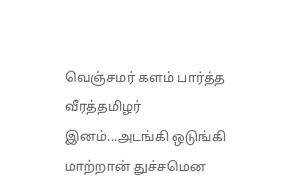வெஞ்சமர் களம் பார்த்த வீரத்தமிழர் இனம்...அடங்கி ஒடுங்கி மாற்றான் துச்சமென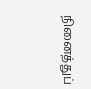நினைத்துப்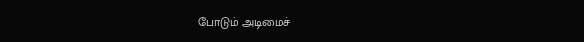போடும் அடிமைச்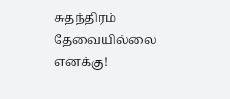சுதந்திரம் தேவையில்லை எனக்கு!